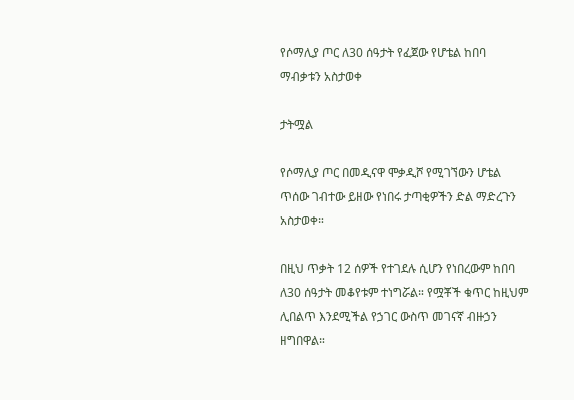የሶማሊያ ጦር ለ30 ሰዓታት የፈጀው የሆቴል ከበባ ማብቃቱን አስታወቀ

ታትሟል

የሶማሊያ ጦር በመዲናዋ ሞቃዲሾ የሚገኘውን ሆቴል ጥሰው ገብተው ይዘው የነበሩ ታጣቂዎችን ድል ማድረጉን አስታወቀ።

በዚህ ጥቃት 12 ሰዎች የተገደሉ ሲሆን የነበረውም ከበባ ለ30 ሰዓታት መቆየቱም ተነግሯል። የሟቾች ቁጥር ከዚህም ሊበልጥ እንደሚችል የኃገር ውስጥ መገናኛ ብዙኃን ዘግበዋል።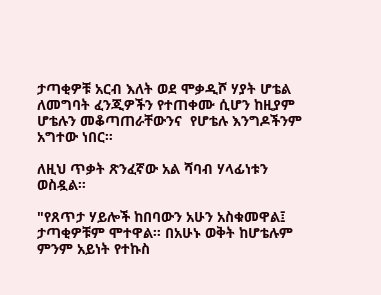ታጣቂዎቹ አርብ እለት ወደ ሞቃዲሾ ሃያት ሆቴል ለመግባት ፈንጂዎችን የተጠቀሙ ሲሆን ከዚያም ሆቴሉን መቆጣጠራቸውንና  የሆቴሉ እንግዶችንም አግተው ነበር።

ለዚህ ጥቃት ጽንፈኛው አል ሻባብ ሃላፊነቱን ወስዷል።

"የጸጥታ ሃይሎች ከበባውን አሁን አስቁመዋል፤ ታጣቂዎቹም ሞተዋል። በአሁኑ ወቅት ከሆቴሉም ምንም አይነት የተኩስ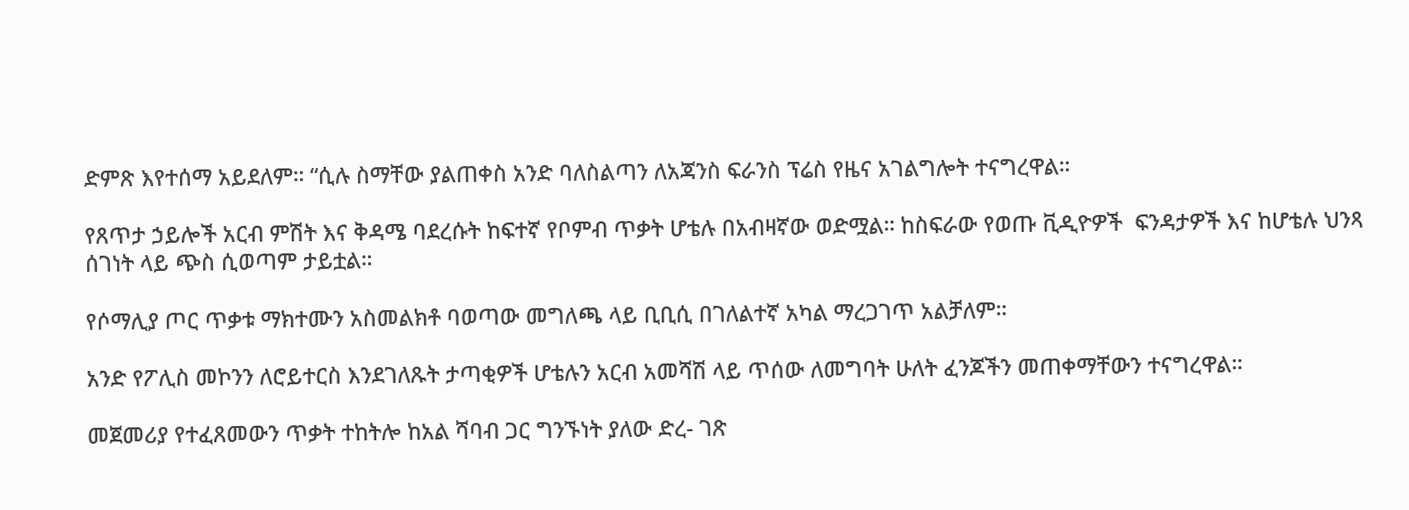ድምጽ እየተሰማ አይደለም። “ሲሉ ስማቸው ያልጠቀስ አንድ ባለስልጣን ለአጃንስ ፍራንስ ፕሬስ የዜና አገልግሎት ተናግረዋል።

የጸጥታ ኃይሎች አርብ ምሽት እና ቅዳሜ ባደረሱት ከፍተኛ የቦምብ ጥቃት ሆቴሉ በአብዛኛው ወድሟል። ከስፍራው የወጡ ቪዲዮዎች  ፍንዳታዎች እና ከሆቴሉ ህንጻ ሰገነት ላይ ጭስ ሲወጣም ታይቷል።

የሶማሊያ ጦር ጥቃቱ ማክተሙን አስመልክቶ ባወጣው መግለጫ ላይ ቢቢሲ በገለልተኛ አካል ማረጋገጥ አልቻለም።

አንድ የፖሊስ መኮንን ለሮይተርስ እንደገለጹት ታጣቂዎች ሆቴሉን አርብ አመሻሽ ላይ ጥሰው ለመግባት ሁለት ፈንጆችን መጠቀማቸውን ተናግረዋል።

መጀመሪያ የተፈጸመውን ጥቃት ተከትሎ ከአል ሻባብ ጋር ግንኙነት ያለው ድረ- ገጽ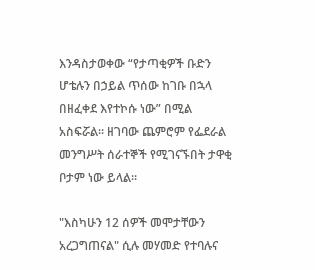እንዳስታወቀው “የታጣቂዎች ቡድን ሆቴሉን በኃይል ጥሰው ከገቡ በኋላ በዘፈቀደ እየተኮሱ ነው” በሚል አስፍሯል። ዘገባው ጨምሮም የፌደራል መንግሥት ሰራተኞች የሚገናኙበት ታዋቂ ቦታም ነው ይላል።

"እስካሁን 12 ሰዎች መሞታቸውን አረጋግጠናል" ሲሉ መሃመድ የተባሉና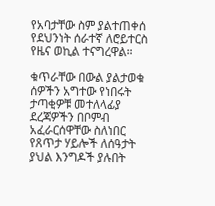የአባታቸው ስም ያልተጠቀሰ የደህንነት ሰራተኛ ለሮይተርስ የዜና ወኪል ተናግረዋል።

ቁጥራቸው በውል ያልታወቁ ሰዎችን አግተው የነበሩት ታጣቂዎቹ መተለላፊያ ደረጃዎችን በቦምብ አፈራርሰዋቸው ስለነበር የጸጥታ ሃይሎች ለሰዓታት ያህል እንግዶች ያሉበት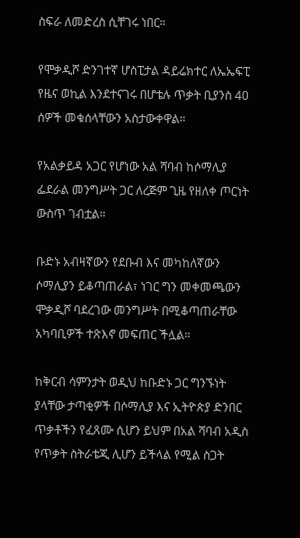ስፍራ ለመድረስ ሲቸገሩ ነበር።

የሞቃዲሾ ድንገተኛ ሆስፒታል ዳይሬክተር ለኤኤፍፒ የዜና ወኪል እንደተናገሩ በሆቴሉ ጥቃት ቢያንስ 40 ሰዎች መቁሰላቸውን አስታውቀዋል።

የአልቃይዳ አጋር የሆነው አል ሻባብ ከሶማሊያ ፌደራል መንግሥት ጋር ለረጅም ጊዜ የዘለቀ ጦርነት ውስጥ ገብቷል።

ቡድኑ አብዛኛውን የደቡብ እና መካከለኛውን ሶማሊያን ይቆጣጠራል፣ ነገር ግን መቀመጫውን ሞቃዲሾ ባደረገው መንግሥት በሚቆጣጠራቸው አካባቢዎች ተጽእኖ መፍጠር ችሏል።

ከቅርብ ሳምንታት ወዲህ ከቡድኑ ጋር ግንኙነት ያላቸው ታጣቂዎች በሶማሊያ እና ኢትዮጵያ ድንበር ጥቃቶችን የፈጸሙ ሲሆን ይህም በአል ሻባብ አዲስ የጥቃት ስትራቴጂ ሊሆን ይችላል የሚል ስጋት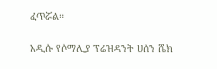ፈጥሯል።

አዲሱ የሶማሊያ ፕሬዝዳንት ሀሰን ሼክ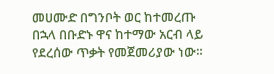መሀሙድ በግንቦት ወር ከተመረጡ በኋላ በቡድኑ ዋና ከተማው አርብ ላይ የደረሰው ጥቃት የመጀመሪያው ነው።